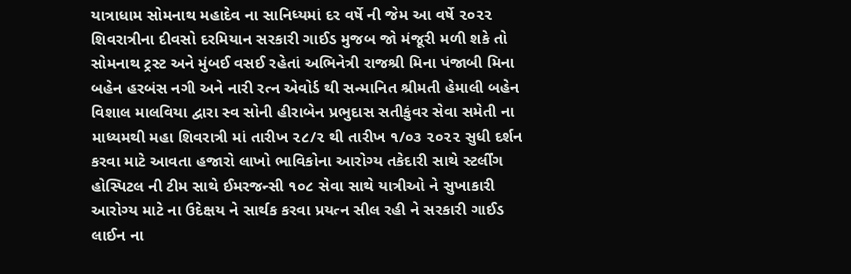યાત્રાધામ સોમનાથ મહાદેવ ના સાનિધ્યમાં દર વર્ષે ની જેમ આ વર્ષે ૨૦૨૨ શિવરાત્રીના દીવસો દરમિયાન સરકારી ગાઈડ મુજબ જો મંજૂરી મળી શકે તો સોમનાથ ટ્રસ્ટ અને મુંબઈ વસઈ રહેતાં અભિનેત્રી રાજશ્રી મિના પંજાબી મિના બહેન હરબંસ નગી અને નારી રત્ન એવોર્ડ થી સન્માનિત શ્રીમતી હેમાલી બહેન વિશાલ માલવિયા દ્વારા સ્વ સોની હીરાબેન પ્રભુદાસ સતીકુંવર સેવા સમેતી ના માધ્યમથી મહા શિવરાત્રી માં તારીખ ૨૮/૨ થી તારીખ ૧/૦૩ ૨૦૨૨ સુધી દર્શન કરવા માટે આવતા હજારો લાખો ભાવિકોના આરોગ્ય તકેદારી સાથે સ્ટર્લીંગ હોસ્પિટલ ની ટીમ સાથે ઈમરજન્સી ૧૦૮ સેવા સાથે યાત્રીઓ ને સુખાકારી આરોગ્ય માટે ના ઉદેક્ષય ને સાર્થક કરવા પ્રયત્ન સીલ રહી ને સરકારી ગાઈડ લાઈન ના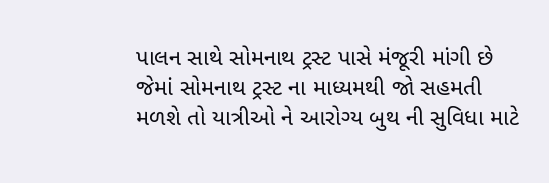પાલન સાથે સોમનાથ ટ્રસ્ટ પાસે મંજૂરી માંગી છે જેમાં સોમનાથ ટ્રસ્ટ ના માધ્યમથી જો સહમતી મળશે તો યાત્રીઓ ને આરોગ્ય બુથ ની સુવિધા માટે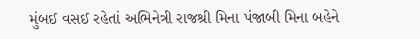મુંબઈ વસઈ રહેતાં અભિનેત્રી રાજશ્રી મિના પંજાબી મિના બહેને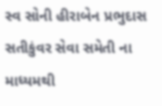સ્વ સોની હીરાબેન પ્રભુદાસ સતીકુંવર સેવા સમેતી ના માધ્યમથી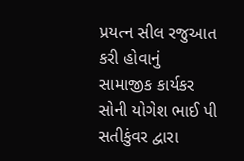પ્રયત્ન સીલ રજુઆત કરી હોવાનું સામાજીક કાર્યકર સોની યોગેશ ભાઈ પી સતીકુંવર દ્વારા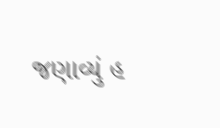જણાવ્યું હ